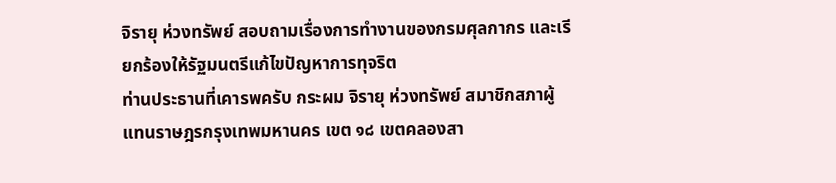จิรายุ ห่วงทรัพย์ สอบถามเรื่องการทำงานของกรมศุลกากร และเรียกร้องให้รัฐมนตรีแก้ไขปัญหาการทุจริต
ท่านประธานที่เคารพครับ กระผม จิรายุ ห่วงทรัพย์ สมาชิกสภาผู้แทนราษฎรกรุงเทพมหานคร เขต ๑๘ เขตคลองสา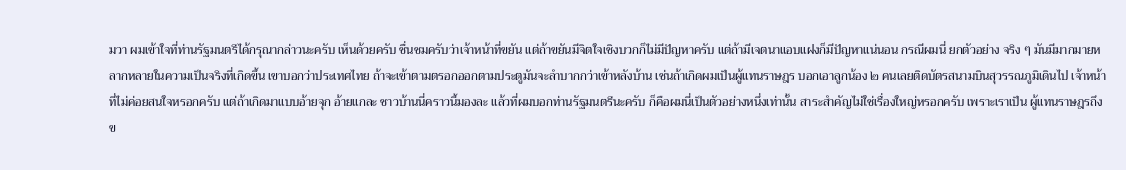มวา ผมเข้าใจที่ท่านรัฐมนตรีได้กรุณากล่าวนะครับ เห็นด้วยครับ ชื่นชมครับว่าเจ้าหน้าที่ขยัน แต่ถ้าขยันมีจิตใจเชิงบวกก็ไม่มีปัญหาครับ แต่ถ้ามีเจตนาแอบแฝงก็มีปัญหาแน่นอน กรณีผมนี่ ยกตัวอย่าง จริง ๆ มันมีมากมายหลากหลายในความเป็นจริงที่เกิดขึ้น เขาบอกว่าประเทศไทย ถ้าจะเข้าตามตรอกออกตามประตูมันจะลำบากกว่าเข้าหลังบ้าน เช่นถ้าเกิดผมเป็นผู้แทนราษฎร บอกเอาลูกน้อง ๒ คนเลยติดบัตรสนามบินสุวรรณภูมิเดินไป เจ้าหน้าที่ไม่ค่อยสนใจหรอกครับ แต่ถ้าเกิดมาแบบอ้ายจุก อ้ายแกละ ชาวบ้านนี่คราวนี้มองละ แล้วที่ผมบอกท่านรัฐมนตรีนะครับ ก็คือผมนี่เป็นตัวอย่างหนึ่งเท่านั้น สาระสำคัญไม่ใช่เรื่องใหญ่หรอกครับ เพราะเราเป็น ผู้แทนราษฎรถึงข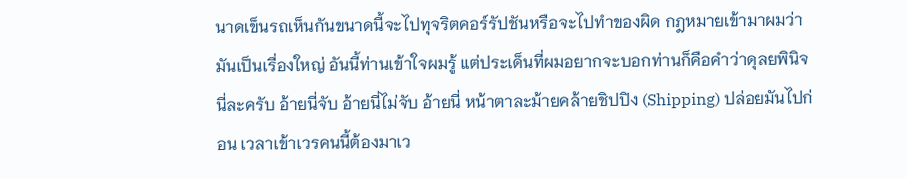นาดเข็นรถเห็นกันขนาดนี้จะไปทุจริตคอร์รัปชันหรือจะไปทำของผิด กฎหมายเข้ามาผมว่ามันเป็นเรื่องใหญ่ อันนี้ท่านเข้าใจผมรู้ แต่ประเด็นที่ผมอยากจะบอกท่านก็คือคำว่าดุลยพินิจนี่ละครับ อ้ายนี่จับ อ้ายนี่ไม่จับ อ้ายนี่ หน้าตาละม้ายคล้ายชิปปิง (Shipping) ปล่อยมันไปก่อน เวลาเข้าเวรคนนี้ต้องมาเว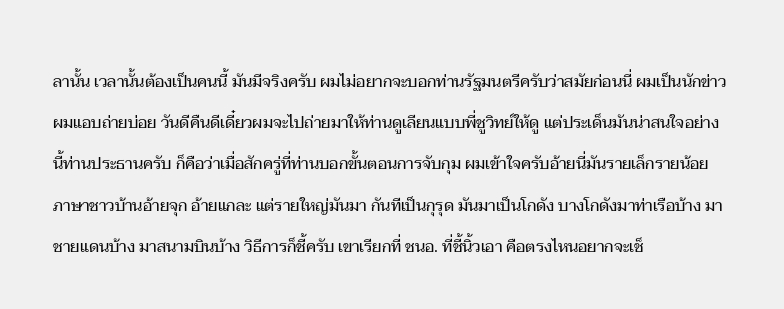ลานั้น เวลานั้นต้องเป็นคนนี้ มันมีจริงครับ ผมไม่อยากจะบอกท่านรัฐมนตรีครับว่าสมัยก่อนนี่ ผมเป็นนักข่าวผมแอบถ่ายบ่อย วันดีคืนดีเดี๋ยวผมจะไปถ่ายมาให้ท่านดูเลียนแบบพี่ชูวิทย์ให้ดู แต่ประเด็นมันน่าสนใจอย่างนี้ท่านประธานครับ ก็คือว่าเมื่อสักครู่ที่ท่านบอกขั้นตอนการจับกุม ผมเข้าใจครับอ้ายนี่มันรายเล็กรายน้อย ภาษาชาวบ้านอ้ายจุก อ้ายแกละ แต่รายใหญ่มันมา กันทีเป็นกุรุด มันมาเป็นโกดัง บางโกดังมาท่าเรือบ้าง มาชายแดนบ้าง มาสนามบินบ้าง วิธีการก็ชี้ครับ เขาเรียกที่ ชนอ. ที่ชี้นิ้วเอา คือตรงไหนอยากจะเช็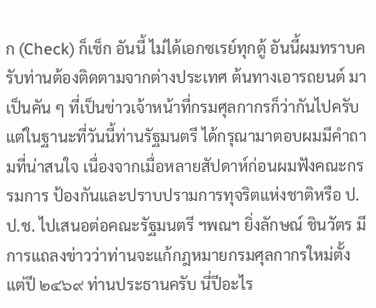ก (Check) ก็เช็ก อันนี้ ไม่ได้เอกซเรย์ทุกตู้ อันนี้ผมทราบครับท่านต้องติดตามจากต่างประเทศ ต้นทางเอารถยนต์ มาเป็นคัน ๆ ที่เป็นข่าวเจ้าหน้าที่กรมศุลกากรก็ว่ากันไปครับ แต่ในฐานะที่วันนี้ท่านรัฐมนตรี ได้กรุณามาตอบผมมีคำถามที่น่าสนใจ เนื่องจากเมื่อหลายสัปดาห์ก่อนผมฟังคณะกรรมการ ป้องกันและปราบปรามการทุจริตแห่งชาติหรือ ป.ป.ช. ไปเสนอต่อคณะรัฐมนตรี ฯพณฯ ยิ่งลักษณ์ ชินวัตร มีการแถลงข่าวว่าท่านจะแก้กฎหมายกรมศุลกากรใหม่ตั้งแต่ปี ๒๔๖๙ ท่านประธานครับ นี่ปีอะไร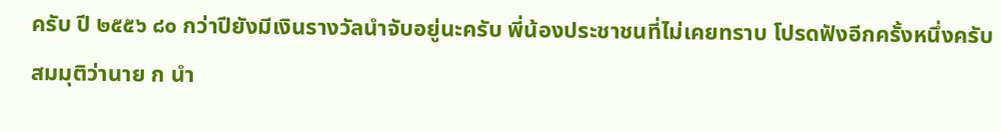ครับ ปี ๒๕๕๖ ๘๐ กว่าปียังมีเงินรางวัลนำจับอยู่นะครับ พี่น้องประชาชนที่ไม่เคยทราบ โปรดฟังอีกครั้งหนึ่งครับ สมมุติว่านาย ก นำ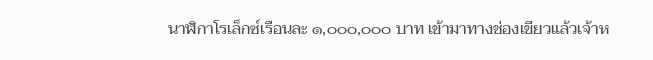นาฬิกาโรเล็กซ์เรือนละ ๑,๐๐๐,๐๐๐ บาท เข้ามาทางช่องเขียวแล้วเจ้าห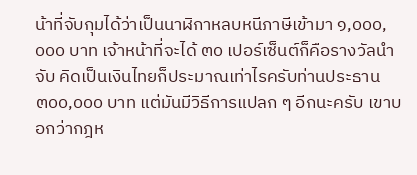น้าที่จับกุมได้ว่าเป็นนาฬิกาหลบหนีภาษีเข้ามา ๑,๐๐๐,๐๐๐ บาท เจ้าหน้าที่จะได้ ๓๐ เปอร์เซ็นต์ก็คือรางวัลนำจับ คิดเป็นเงินไทยก็ประมาณเท่าไรครับท่านประธาน ๓๐๐,๐๐๐ บาท แต่มันมีวิธีการแปลก ๆ อีกนะครับ เขาบอกว่ากฎห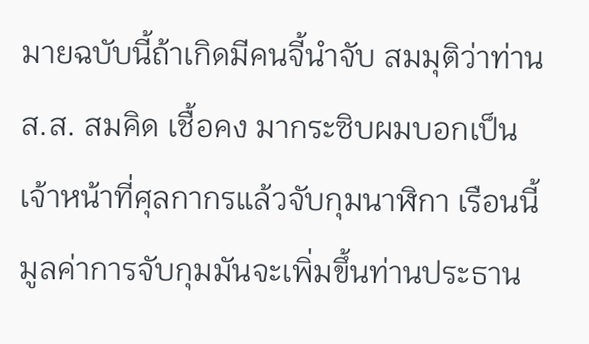มายฉบับนี้ถ้าเกิดมีคนจี้นำจับ สมมุติว่าท่าน ส.ส. สมคิด เชื้อคง มากระซิบผมบอกเป็นเจ้าหน้าที่ศุลกากรแล้วจับกุมนาฬิกา เรือนนี้ มูลค่าการจับกุมมันจะเพิ่มขึ้นท่านประธาน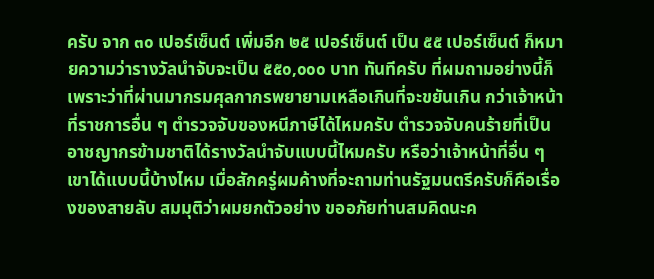ครับ จาก ๓๐ เปอร์เซ็นต์ เพิ่มอีก ๒๕ เปอร์เซ็นต์ เป็น ๕๕ เปอร์เซ็นต์ ก็หมายความว่ารางวัลนำจับจะเป็น ๕๕๐,๐๐๐ บาท ทันทีครับ ที่ผมถามอย่างนี้ก็เพราะว่าที่ผ่านมากรมศุลกากรพยายามเหลือเกินที่จะขยันเกิน กว่าเจ้าหน้าที่ราชการอื่น ๆ ตำรวจจับของหนีภาษีได้ไหมครับ ตำรวจจับคนร้ายที่เป็น อาชญากรข้ามชาติได้รางวัลนำจับแบบนี้ไหมครับ หรือว่าเจ้าหน้าที่อื่น ๆ เขาได้แบบนี้บ้างไหม เมื่อสักครู่ผมค้างที่จะถามท่านรัฐมนตรีครับก็คือเรื่องของสายลับ สมมุติว่าผมยกตัวอย่าง ขออภัยท่านสมคิดนะค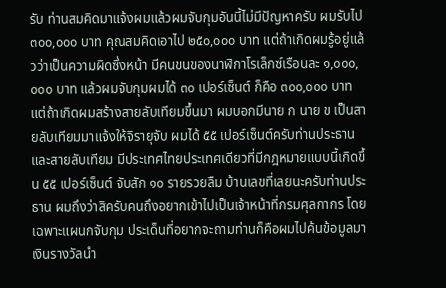รับ ท่านสมคิดมาแจ้งผมแล้วผมจับกุมอันนี้ไม่มีปัญหาครับ ผมรับไป ๓๐๐,๐๐๐ บาท คุณสมคิดเอาไป ๒๕๐,๐๐๐ บาท แต่ถ้าเกิดผมรู้อยู่แล้วว่าเป็นความผิดซึ่งหน้า มีคนขนของนาฬิกาโรเล็กซ์เรือนละ ๑,๐๐๐,๐๐๐ บาท แล้วผมจับกุมผมได้ ๓๐ เปอร์เซ็นต์ ก็คือ ๓๐๐,๐๐๐ บาท แต่ถ้าเกิดผมสร้างสายลับเทียมขึ้นมา ผมบอกมีนาย ก นาย ข เป็นสายลับเทียมมาแจ้งให้จิรายุจับ ผมได้ ๕๕ เปอร์เซ็นต์ครับท่านประธาน และสายลับเทียม มีประเทศไทยประเทศเดียวที่มีกฎหมายแบบนี้เกิดขึ้น ๕๕ เปอร์เซ็นต์ จับสัก ๑๐ รายรวยลืม บ้านเลขที่เลยนะครับท่านประธาน ผมถึงว่าสิครับคนถึงอยากเข้าไปเป็นเจ้าหน้าที่กรมศุลกากร โดยเฉพาะแผนกจับกุม ประเด็นที่อยากจะถามท่านก็คือผมไปค้นข้อมูลมาเงินรางวัลนำ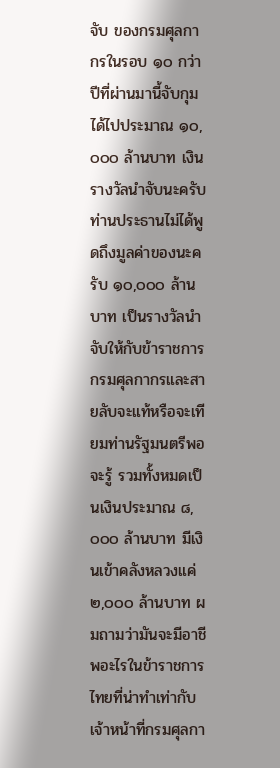จับ ของกรมศุลกากรในรอบ ๑๐ กว่าปีที่ผ่านมานี้จับกุมได้ไปประมาณ ๑๐,๐๐๐ ล้านบาท เงินรางวัลนำจับนะครับท่านประธานไม่ได้พูดถึงมูลค่าของนะครับ ๑๐,๐๐๐ ล้านบาท เป็นรางวัลนำจับให้กับข้าราชการกรมศุลกากรและสายลับจะแท้หรือจะเทียมท่านรัฐมนตรีพอจะรู้ รวมทั้งหมดเป็นเงินประมาณ ๘,๐๐๐ ล้านบาท มีเงินเข้าคลังหลวงแค่ ๒,๐๐๐ ล้านบาท ผมถามว่ามันจะมีอาชีพอะไรในข้าราชการไทยที่น่าทำเท่ากับเจ้าหน้าที่กรมศุลกา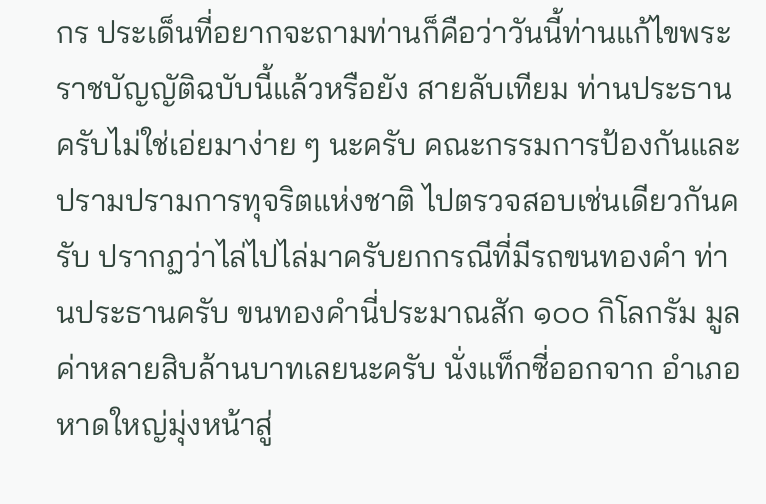กร ประเด็นที่อยากจะถามท่านก็คือว่าวันนี้ท่านแก้ไขพระราชบัญญัติฉบับนี้แล้วหรือยัง สายลับเทียม ท่านประธานครับไม่ใช่เอ่ยมาง่าย ๆ นะครับ คณะกรรมการป้องกันและปรามปรามการทุจริตแห่งชาติ ไปตรวจสอบเช่นเดียวกันครับ ปรากฏว่าไล่ไปไล่มาครับยกกรณีที่มีรถขนทองคำ ท่านประธานครับ ขนทองคำนี่ประมาณสัก ๑๐๐ กิโลกรัม มูลค่าหลายสิบล้านบาทเลยนะครับ นั่งแท็กซี่ออกจาก อำเภอหาดใหญ่มุ่งหน้าสู่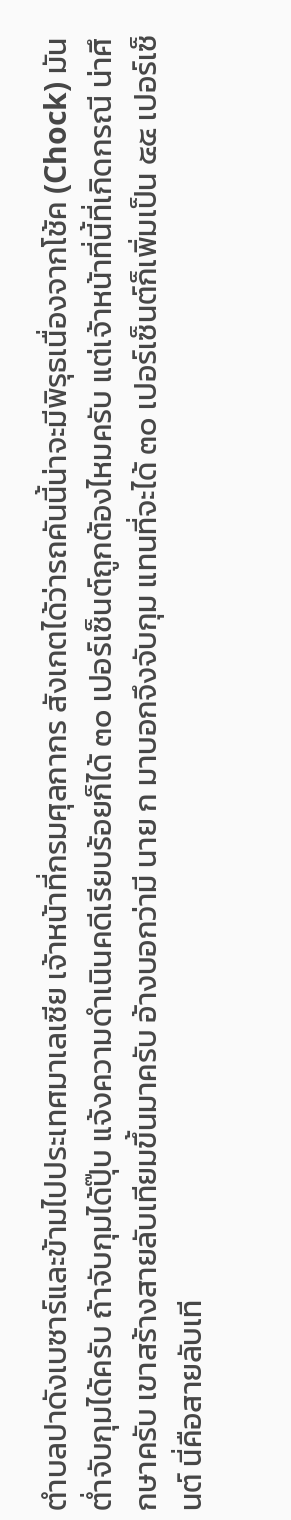ตำบลปาดังเบซาร์และข้ามไปประเทศมาเลเซีย เจ้าหน้าที่กรมศุลกากร สังเกตได้ว่ารถคันนี้น่าจะมีพิรุธเนื่องจากโช้ค (Chock) มันต่ำจับกุมได้ครับ ถ้าจับกุมได้ปุ๊บ แจ้งความดำเนินคดีเรียบร้อยก็ได้ ๓๐ เปอร์เซ็นต์ถูกต้องไหมครับ แต่เจ้าหน้าที่นี้ที่เกิดกรณี น่าศึกษาครับ เขาสร้างสายลับเทียมขึ้นมาครับ อ้างบอกว่ามี นาย ก มาบอกจึงจับกุม แทนที่จะได้ ๓๐ เปอร์เซ็นต์ก็เพิ่มเป็น ๕๕ เปอร์เซ็นต์ นี่คือสายลับเที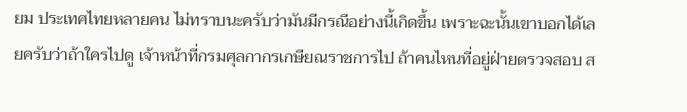ยม ประเทศไทยหลายคน ไม่ทราบนะครับว่ามันมีกรณีอย่างนี้เกิดขึ้น เพราะฉะนั้นเขาบอกได้เลยครับว่าถ้าใครไปดู เจ้าหน้าที่กรมศุลกากรเกษียณราชการไป ถ้าคนไหนที่อยู่ฝ่ายตรวจสอบ ส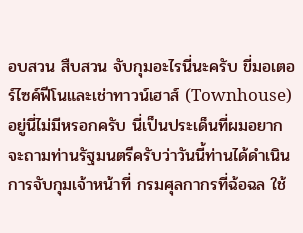อบสวน สืบสวน จับกุมอะไรนี่นะครับ ขี่มอเตอร์ไซค์ฟีโนและเช่าทาวน์เฮาส์ (Townhouse) อยู่นี่ไม่มีหรอกครับ นี่เป็นประเด็นที่ผมอยากจะถามท่านรัฐมนตรีครับว่าวันนี้ท่านได้ดำเนินการจับกุมเจ้าหน้าที่ กรมศุลกากรที่ฉ้อฉล ใช้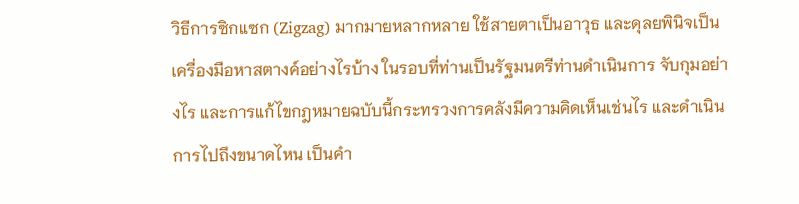วิธีการซิกแซก (Zigzag) มากมายหลากหลาย ใช้สายตาเป็นอาวุธ และดุลยพินิจเป็นเครื่องมือหาสตางค์อย่างไรบ้าง ในรอบที่ท่านเป็นรัฐมนตรีท่านดำเนินการ จับกุมอย่างไร และการแก้ไขกฎหมายฉบับนี้กระทรวงการคลังมีความคิดเห็นเช่นไร และดำเนินการไปถึงขนาดไหน เป็นคำ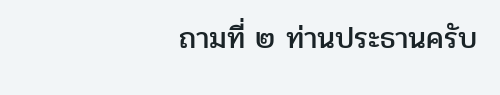ถามที่ ๒ ท่านประธานครับ